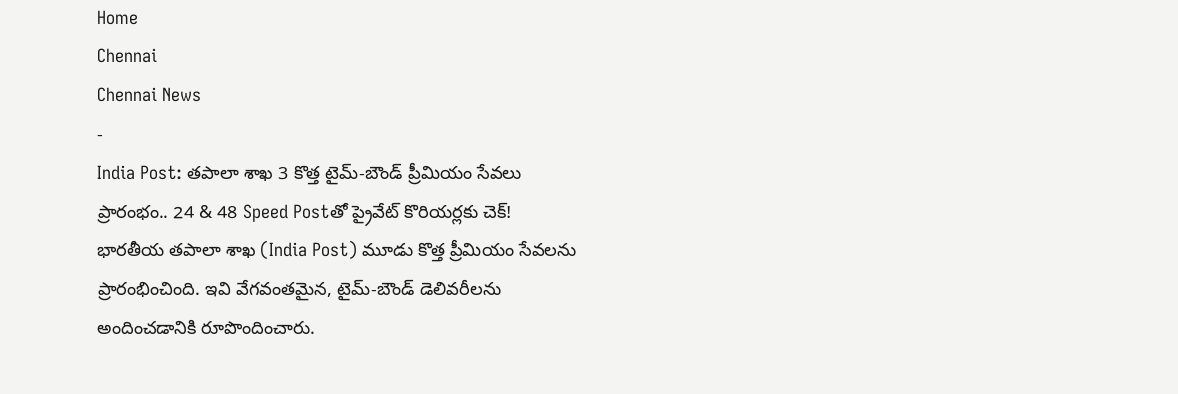Home
Chennai
Chennai News
-
India Post: తపాలా శాఖ 3 కొత్త టైమ్-బౌండ్ ప్రీమియం సేవలు ప్రారంభం.. 24 & 48 Speed Postతో ప్రైవేట్ కొరియర్లకు చెక్!
భారతీయ తపాలా శాఖ (India Post) మూడు కొత్త ప్రీమియం సేవలను ప్రారంభించింది. ఇవి వేగవంతమైన, టైమ్-బౌండ్ డెలివరీలను అందించడానికి రూపొందించారు.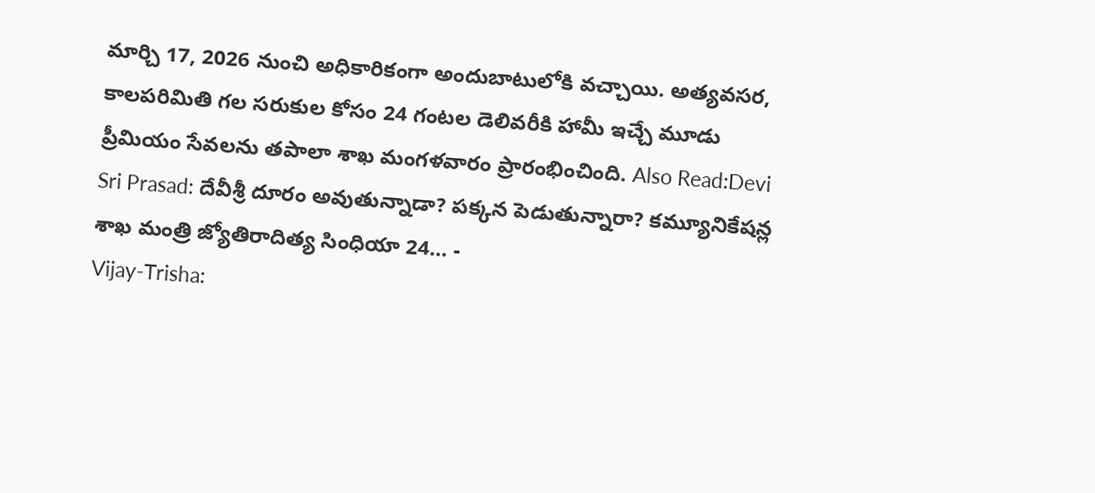మార్చి 17, 2026 నుంచి అధికారికంగా అందుబాటులోకి వచ్చాయి. అత్యవసర, కాలపరిమితి గల సరుకుల కోసం 24 గంటల డెలివరీకి హామీ ఇచ్చే మూడు ప్రీమియం సేవలను తపాలా శాఖ మంగళవారం ప్రారంభించింది. Also Read:Devi Sri Prasad: దేవీశ్రీ దూరం అవుతున్నాడా? పక్కన పెడుతున్నారా? కమ్యూనికేషన్ల శాఖ మంత్రి జ్యోతిరాదిత్య సింధియా 24… -
Vijay-Trisha: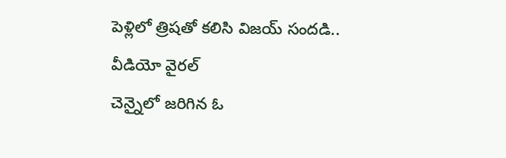పెళ్లిలో త్రిషతో కలిసి విజయ్ సందడి.. వీడియో వైరల్
చెన్నైలో జరిగిన ఓ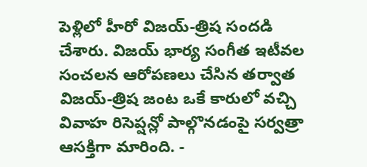పెళ్లిలో హీరో విజయ్-త్రిష సందడి చేశారు. విజయ్ భార్య సంగీత ఇటీవల సంచలన ఆరోపణలు చేసిన తర్వాత విజయ్-త్రిష జంట ఒకే కారులో వచ్చి వివాహ రిసెప్షన్లో పాల్గొనడంపై సర్వత్రా ఆసక్తిగా మారింది. -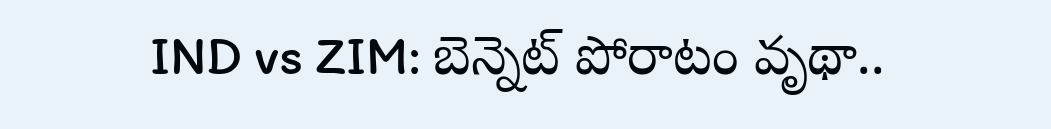IND vs ZIM: బెన్నెట్ పోరాటం వృథా..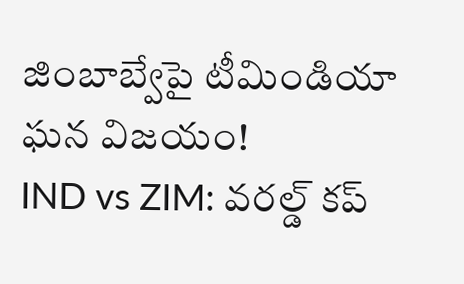జింబాబ్వేపై టీమిండియా ఘన విజయం!
IND vs ZIM: వరల్డ్ కప్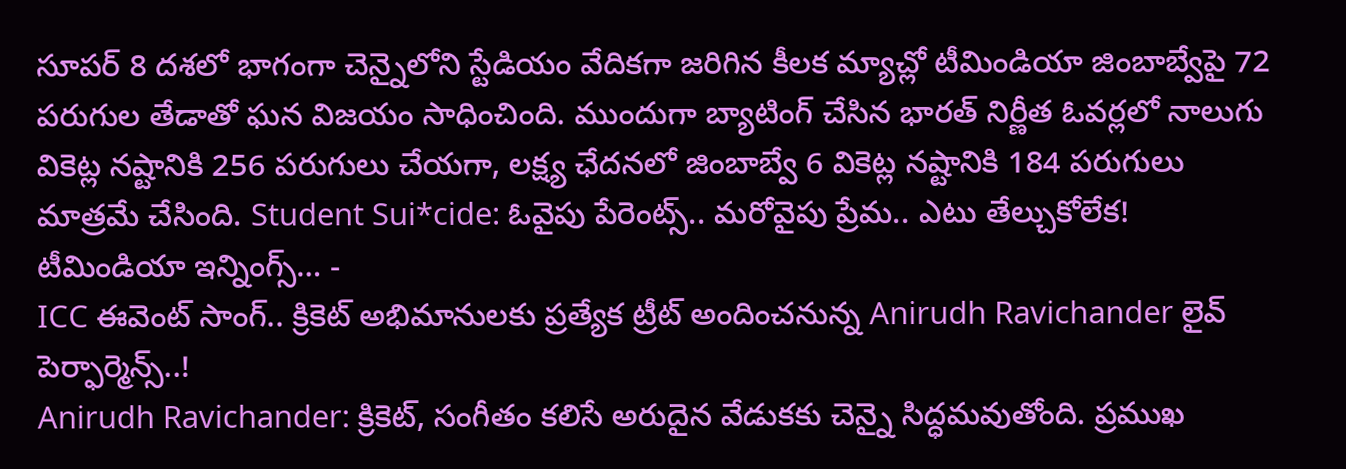సూపర్ 8 దశలో భాగంగా చెన్నైలోని స్టేడియం వేదికగా జరిగిన కీలక మ్యాచ్లో టీమిండియా జింబాబ్వేపై 72 పరుగుల తేడాతో ఘన విజయం సాధించింది. ముందుగా బ్యాటింగ్ చేసిన భారత్ నిర్ణీత ఓవర్లలో నాలుగు వికెట్ల నష్టానికి 256 పరుగులు చేయగా, లక్ష్య ఛేదనలో జింబాబ్వే 6 వికెట్ల నష్టానికి 184 పరుగులు మాత్రమే చేసింది. Student Sui*cide: ఓవైపు పేరెంట్స్.. మరోవైపు ప్రేమ.. ఎటు తేల్చుకోలేక! టీమిండియా ఇన్నింగ్స్… -
ICC ఈవెంట్ సాంగ్.. క్రికెట్ అభిమానులకు ప్రత్యేక ట్రీట్ అందించనున్న Anirudh Ravichander లైవ్ పెర్ఫార్మెన్స్..!
Anirudh Ravichander: క్రికెట్, సంగీతం కలిసే అరుదైన వేడుకకు చెన్నై సిద్ధమవుతోంది. ప్రముఖ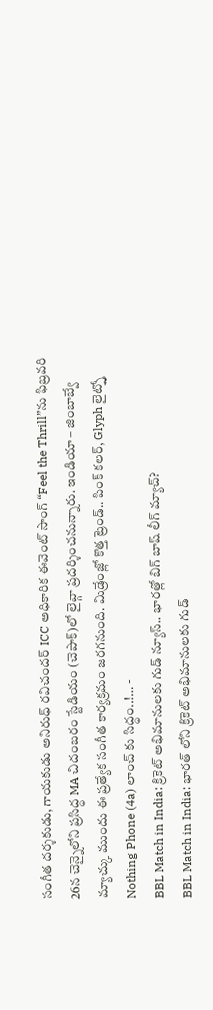సంగీత దర్శకుడు, గాయకుడు అనిరుధ్ రవిచందర్ ICC అధికారిక ఈవెంట్ సాంగ్ “Feel the Thrill”ను ఫిబ్రవరి 26న చెన్నైలోని ప్రసిద్ధ MA చిదంబరం స్టేడియం (చెపాక్)లో లైవ్గా ప్రదర్శించనున్నారు. ఇండియా – జింబాబ్వే మ్యాచ్కు ముందు ఈ ప్రత్యేక సంగీత కార్యక్రమం జరగనుంది. మిడ్రేంజ్లో కొత్త ట్రెండ్.. పింక్ కలర్, Glyph లైట్స్తో Nothing Phone (4a) లాంచ్ కు సిద్ధం..!… -
BBL Match in India: క్రికెట్ అభిమానులకు గుడ్ న్యూస్.. భారత్లో బిగ్ బాష్ లీగ్ మ్యాచ్?
BBL Match in India: భారత్ లోని క్రికెట్ అభిమానులకు గుడ్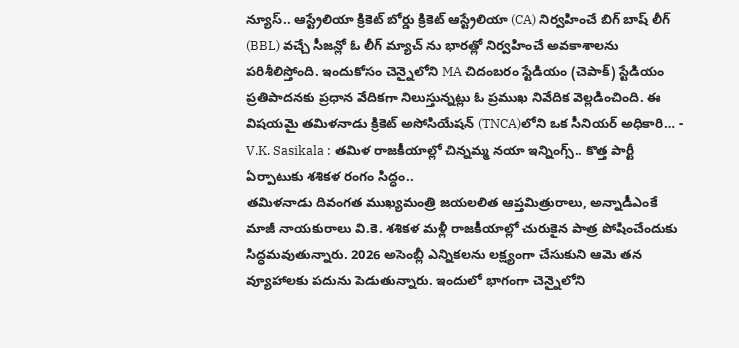న్యూస్.. ఆస్ట్రేలియా క్రికెట్ బోర్డు క్రికెట్ ఆస్ట్రేలియా (CA) నిర్వహించే బిగ్ బాష్ లీగ్ (BBL) వచ్చే సీజన్లో ఓ లీగ్ మ్యాచ్ ను భారత్లో నిర్వహించే అవకాశాలను పరిశీలిస్తోంది. ఇందుకోసం చెన్నైలోని MA చిదంబరం స్టేడియం (చెపాక్) స్టేడియం ప్రతిపాదనకు ప్రధాన వేదికగా నిలుస్తున్నట్లు ఓ ప్రముఖ నివేదిక వెల్లడించింది. ఈ విషయమై తమిళనాడు క్రికెట్ అసోసియేషన్ (TNCA)లోని ఒక సీనియర్ అధికారి… -
V.K. Sasikala : తమిళ రాజకీయాల్లో చిన్నమ్మ నయా ఇన్నింగ్స్.. కొత్త పార్టీ ఏర్పాటుకు శశికళ రంగం సిద్ధం..
తమిళనాడు దివంగత ముఖ్యమంత్రి జయలలిత ఆప్తమిత్రురాలు, అన్నాడీఎంకే మాజీ నాయకురాలు వి.కె. శశికళ మళ్లీ రాజకీయాల్లో చురుకైన పాత్ర పోషించేందుకు సిద్ధమవుతున్నారు. 2026 అసెంబ్లీ ఎన్నికలను లక్ష్యంగా చేసుకుని ఆమె తన వ్యూహాలకు పదును పెడుతున్నారు. ఇందులో భాగంగా చెన్నైలోని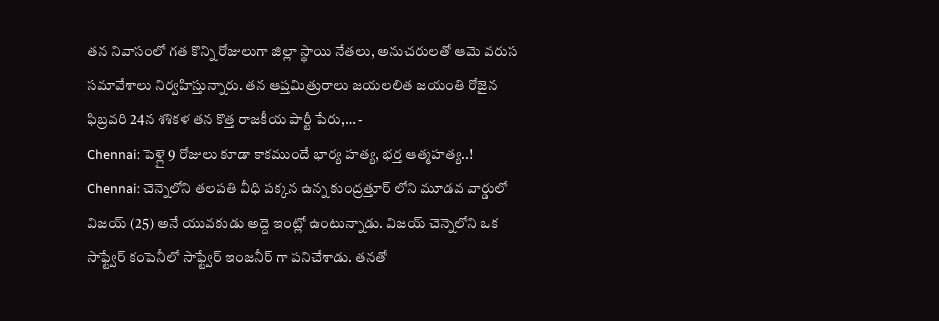తన నివాసంలో గత కొన్ని రోజులుగా జిల్లా స్థాయి నేతలు, అనుచరులతో ఆమె వరుస సమావేశాలు నిర్వహిస్తున్నారు. తన ఆప్తమిత్రురాలు జయలలిత జయంతి రోజైన ఫిబ్రవరి 24న శశికళ తన కొత్త రాజకీయ పార్టీ పేరు,… -
Chennai: పెళ్లై 9 రోజులు కూడా కాకముందే భార్య హత్య, భర్త ఆత్మహత్య..!
Chennai: చెన్నెలోని తలపతి వీధి పక్కన ఉన్న కుంద్రత్తూర్ లోని మూడవ వార్డులో విజయ్ (25) అనే యువకుడు అద్దె ఇంట్లో ఉంటున్నాడు. విజయ్ చెన్నెలోని ఒక సాఫ్ట్వేర్ కంపెనీలో సాఫ్ట్వేర్ ఇంజనీర్ గా పనిచేశాడు. తనతో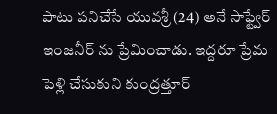పాటు పనిచేసే యువశ్రీ (24) అనే సాఫ్ట్వేర్ ఇంజనీర్ ను ప్రేమించాడు. ఇద్దరూ ప్రేమ పెళ్లి చేసుకుని కుంద్రత్తూర్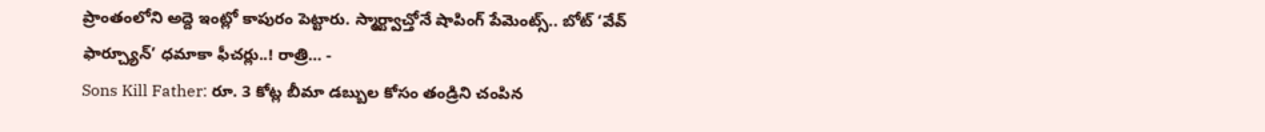ప్రాంతంలోని అద్దె ఇంట్లో కాపురం పెట్టారు. స్మార్ట్వాచ్తోనే షాపింగ్ పేమెంట్స్.. బోట్ ‘వేవ్ ఫార్చ్యూన్’ ధమాకా ఫీచర్లు..! రాత్రి… -
Sons Kill Father: రూ. 3 కోట్ల బీమా డబ్బుల కోసం తండ్రిని చంపిన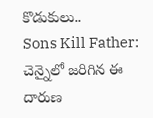కొడుకులు..
Sons Kill Father: చెన్నైలో జరిగిన ఈ దారుణ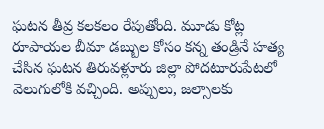ఘటన తీవ్ర కలకలం రేపుతోంది. మూడు కోట్ల రూపాయల బీమా డబ్బుల కోసం కన్న తండ్రినే హత్య చేసిన ఘటన తిరువళ్లూరు జిల్లా పోదటూరుపేటలో వెలుగులోకి వచ్చింది. అప్పులు, జల్సాలకు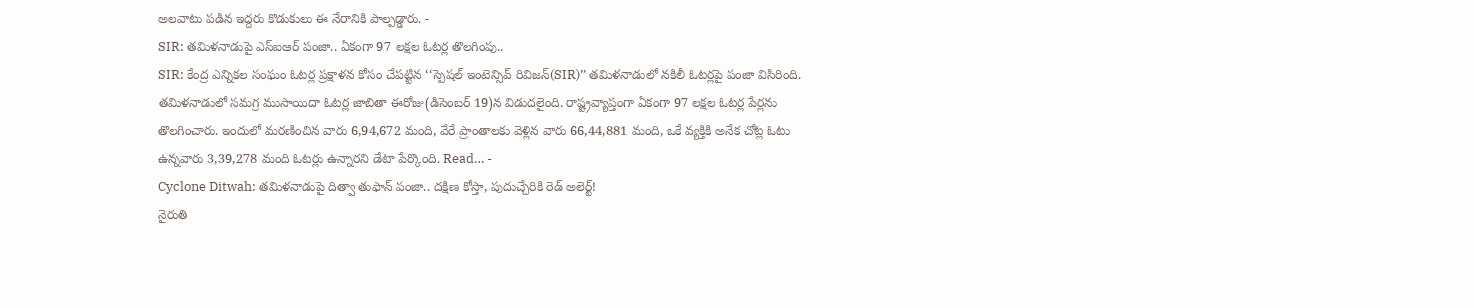అలవాటు పడిన ఇద్దరు కొడుకులు ఈ నేరానికి పాల్పడ్డారు. -
SIR: తమిళనాడుపై ఎస్ఐఆర్ పంజా.. ఏకంగా 97 లక్షల ఓటర్ల తొలగింపు..
SIR: కేంద్ర ఎన్నికల సంఘం ఓటర్ల ప్రక్షాళన కోసం చేపట్టిన ‘‘స్పెషల్ ఇంటెన్సివ్ రివిజన్(SIR)’’ తమిళనాడులో నకిలీ ఓటర్లపై పంజా విసిరింది. తమిళనాడులో సమగ్ర ముసాయిదా ఓటర్ల జాబితా ఈరోజు(డిసెంబర్ 19)న విడుదలైంది. రాష్ట్రవ్యాప్తంగా ఏకంగా 97 లక్షల ఓటర్ల పేర్లను తొలగించారు. ఇందులో మరణించిన వారు 6,94,672 మంది, వేరే ప్రాంతాలకు వెళ్లిన వారు 66,44,881 మంది, ఒకే వ్యక్తికి అనేక చోట్ల ఓటు ఉన్నవారు 3,39,278 మంది ఓటర్లు ఉన్నారని డేటా పేర్కొంది. Read… -
Cyclone Ditwah: తమిళనాడుపై దిత్వా తుఫాన్ పంజా.. దక్షిణ కోస్తా, పుదుచ్చేరికి రెడ్ అలెర్ట్!
నైరుతి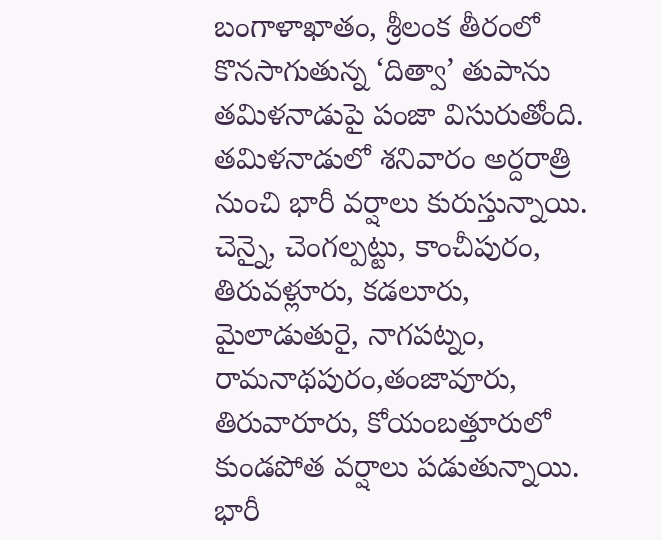బంగాళాఖాతం, శ్రీలంక తీరంలో కొనసాగుతున్న ‘దిత్వా’ తుపాను తమిళనాడుపై పంజా విసురుతోంది. తమిళనాడులో శనివారం అర్దరాత్రి నుంచి భారీ వర్షాలు కురుస్తున్నాయి. చెన్నై, చెంగల్పట్టు, కాంచీపురం, తిరువళ్లూరు, కడలూరు, మైలాడుతురై, నాగపట్నం, రామనాథపురం,తంజావూరు, తిరువారూరు, కోయంబత్తూరులో కుండపోత వర్షాలు పడుతున్నాయి. భారీ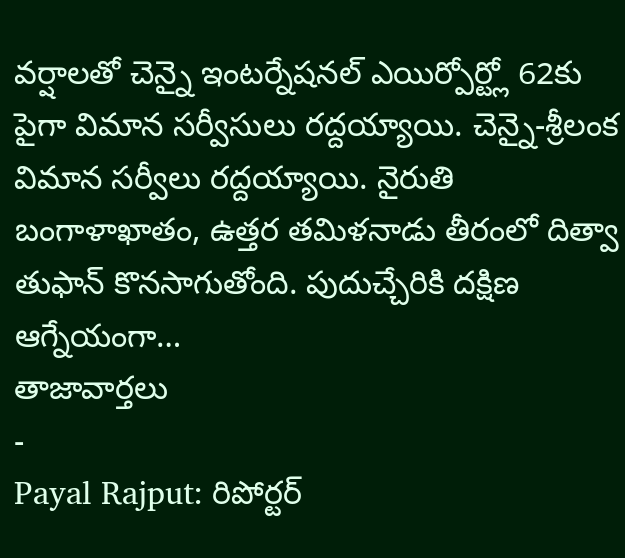వర్షాలతో చెన్నై ఇంటర్నేషనల్ ఎయిర్పోర్ట్లో 62కు పైగా విమాన సర్వీసులు రద్దయ్యాయి. చెన్నై-శ్రీలంక విమాన సర్వీలు రద్దయ్యాయి. నైరుతి బంగాళాఖాతం, ఉత్తర తమిళనాడు తీరంలో దిత్వా తుఫాన్ కొనసాగుతోంది. పుదుచ్చేరికి దక్షిణ ఆగ్నేయంగా…
తాజావార్తలు
-
Payal Rajput: రిపోర్టర్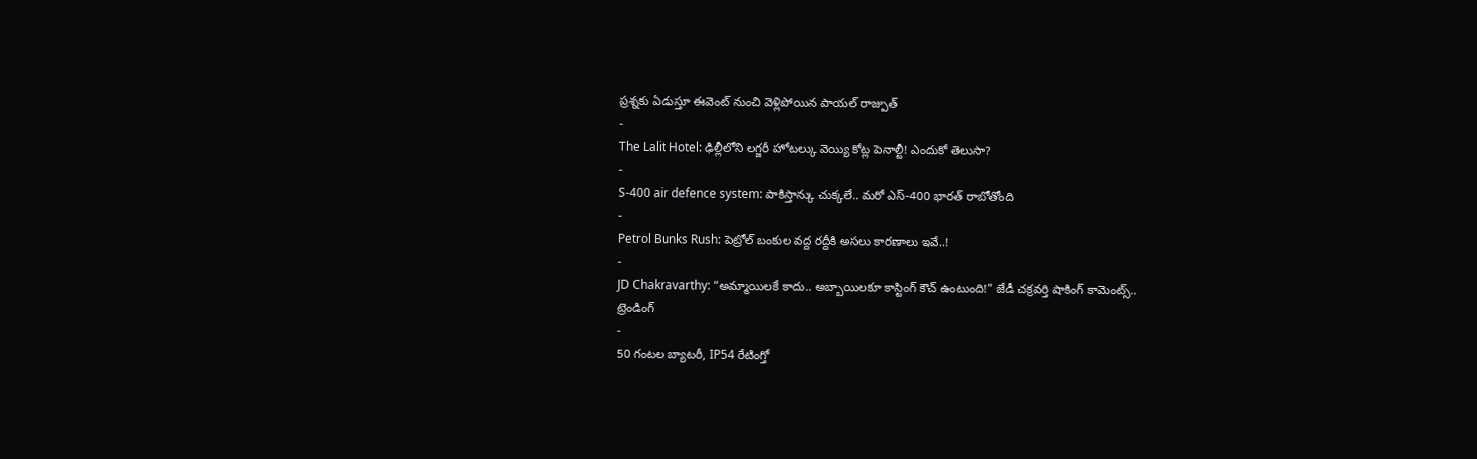ప్రశ్నకు ఏడుస్తూ ఈవెంట్ నుంచి వెళ్లిపోయిన పాయల్ రాజ్పుత్
-
The Lalit Hotel: ఢిల్లీలోని లగ్జరీ హోటల్కు వెయ్యి కోట్ల పెనాల్టీ! ఎందుకో తెలుసా?
-
S-400 air defence system: పాకిస్తాన్కు చుక్కలే.. మరో ఎస్-400 భారత్ రాబోతోంది
-
Petrol Bunks Rush: పెట్రోల్ బంకుల వద్ద రద్దీకి అసలు కారణాలు ఇవే..!
-
JD Chakravarthy: “అమ్మాయిలకే కాదు.. అబ్బాయిలకూ కాస్టింగ్ కౌచ్ ఉంటుంది!” జేడీ చక్రవర్తి షాకింగ్ కామెంట్స్..
ట్రెండింగ్
-
50 గంటల బ్యాటరీ, IP54 రేటింగ్తో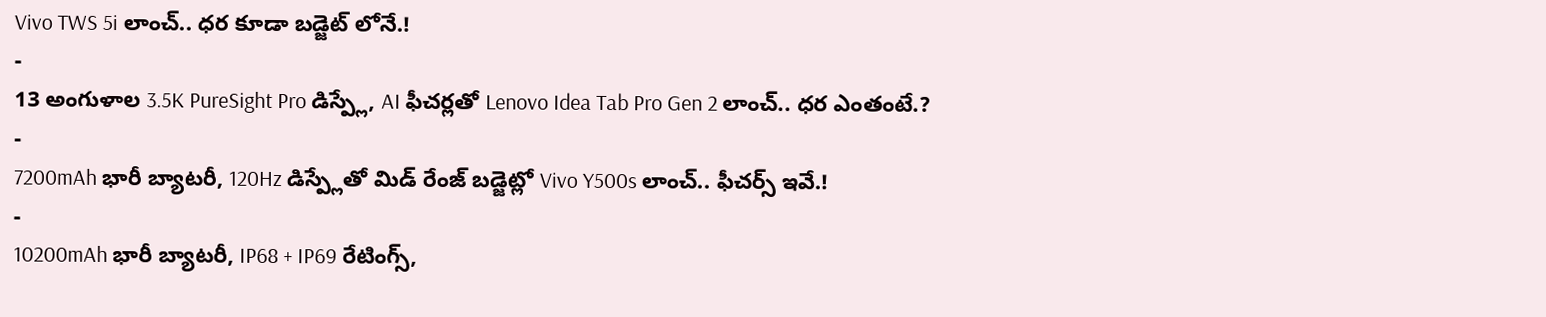Vivo TWS 5i లాంచ్.. ధర కూడా బడ్జెట్ లోనే.!
-
13 అంగుళాల 3.5K PureSight Pro డిస్ప్లే, AI ఫీచర్లతో Lenovo Idea Tab Pro Gen 2 లాంచ్.. ధర ఎంతంటే.?
-
7200mAh భారీ బ్యాటరీ, 120Hz డిస్ప్లేతో మిడ్ రేంజ్ బడ్జెట్లో Vivo Y500s లాంచ్.. ఫీచర్స్ ఇవే.!
-
10200mAh భారీ బ్యాటరీ, IP68 + IP69 రేటింగ్స్,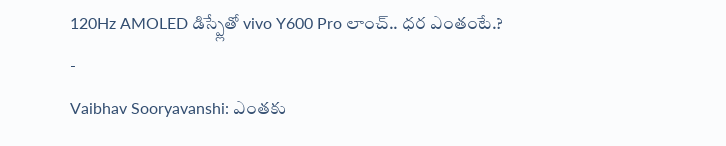120Hz AMOLED డిస్ప్లేతో vivo Y600 Pro లాంచ్.. ధర ఎంతంటే.?
-
Vaibhav Sooryavanshi: ఎంతకు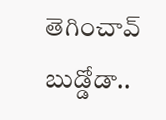తెగించావ్ బుడ్డోడా..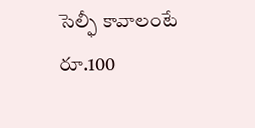సెల్ఫీ కావాలంటే రూ.100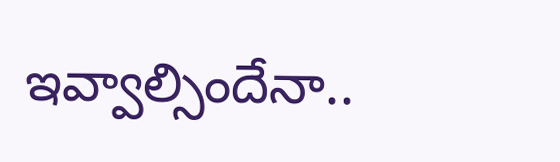ఇవ్వాల్సిందేనా..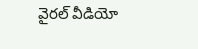వైరల్ వీడియో